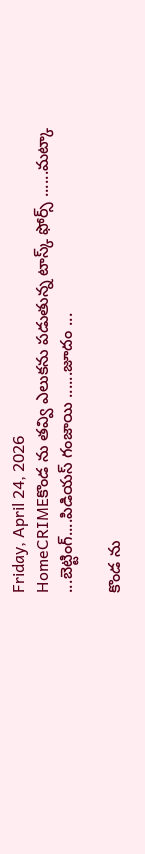Friday, April 24, 2026
HomeCRIMEకొండ ను తవ్వి ఎలుకను పడుతున్న టాస్క్ ఫోర్స్ ......మట్కా ...బెట్టింగ్....పిడియస్ గంజాయి ......జూదం ...

కొండ ను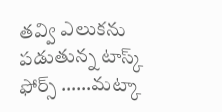తవ్వి ఎలుకను పడుతున్న టాస్క్ ఫోర్స్ ……మట్కా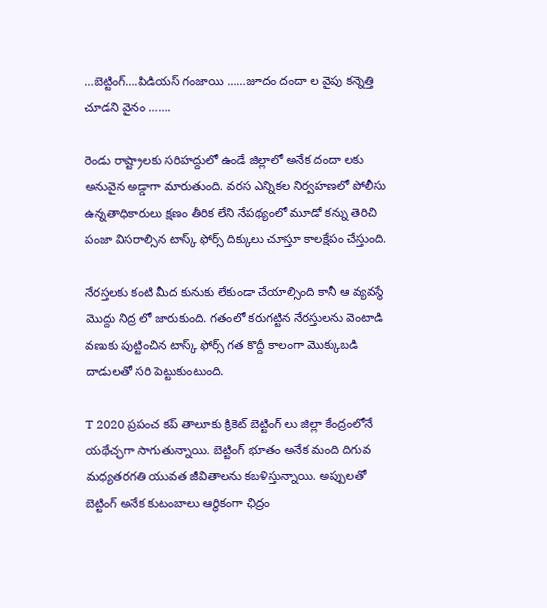…బెట్టింగ్….పిడియస్ గంజాయి ……జూదం దందా ల వైపు కన్నెత్తి చూడని వైనం …….

రెండు రాష్ట్రాలకు సరిహద్దులో ఉండే జిల్లాలో అనేక దందా లకు అనువైన అడ్డాగా మారుతుంది. వరస ఎన్నికల నిర్వహణలో పోలీసు ఉన్నతాధికారులు క్షణం తీరిక లేని నేపథ్యంలో మూడో కన్ను తెరిచి పంజా విసరాల్సిన టాస్క్ ఫోర్స్ దిక్కులు చూస్తూ కాలక్షేపం చేస్తుంది.

నేరస్తలకు కంటి మీద కునుకు లేకుండా చేయాల్సింది కానీ ఆ వ్యవస్థే మొద్దు నిద్ర లో జారుకుంది. గతంలో కరుగట్టిన నేరస్తులను వెంటాడి వణుకు పుట్టించిన టాస్క్ ఫోర్స్ గత కొద్దీ కాలంగా మొక్కుబడి దాడులతో సరి పెట్టుకుంటుంది.

T 2020 ప్రపంచ కప్ తాలూకు క్రికెట్ బెట్టింగ్ లు జిల్లా కేంద్రంలోనే యథేచ్ఛగా సాగుతున్నాయి. బెట్టింగ్ భూతం అనేక మంది దిగువ మధ్యతరగతి యువత జీవితాలను కబళిస్తున్నాయి. అప్పులతో బెట్టింగ్ అనేక కుటంబాలు ఆర్థికంగా ఛిద్రం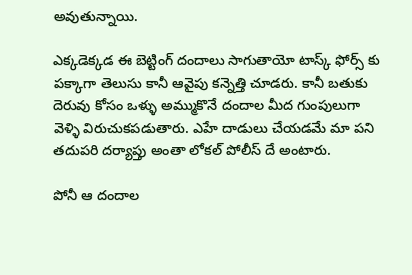అవుతున్నాయి.

ఎక్కడెక్కడ ఈ బెట్టింగ్ దందాలు సాగుతాయో టాస్క్ ఫోర్స్ కు పక్కాగా తెలుసు కానీ ఆవైపు కన్నెత్తి చూడరు. కానీ బతుకు దెరువు కోసం ఒళ్ళు అమ్ముకొనే దందాల మీద గుంపులుగా వెళ్ళి విరుచుకపడుతారు. ఎహే దాడులు చేయడమే మా పని తదుపరి దర్యాప్తు అంతా లోకల్ పోలీస్ దే అంటారు.

పోనీ ఆ దందాల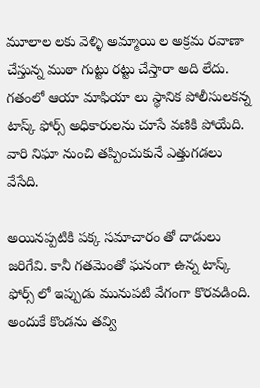మూలాల లకు వెళ్ళి అమ్మాయి ల అక్రమ రవాణా చేస్తున్న ముఠా గుట్టు రట్టు చేస్తారా అది లేదు. గతంలో ఆయా మాఫియా లు స్థానిక పోలీసులకన్న టాస్క్ ఫోర్స్ అధికారులను చూసే వణికి పోయేది. వారి నిఘా నుంచి తప్పించుకునే ఎత్తుగడలు వేసేది.

అయినప్పటికి పక్క సమాచారం తో దాడులు జరిగేవి. కానీ గతమెంతో ఘనంగా ఉన్న టాస్క్ ఫోర్స్ లో ఇప్పుడు మునుపటి వేగంగా కొరవడింది. అందుకే కొండను తవ్వి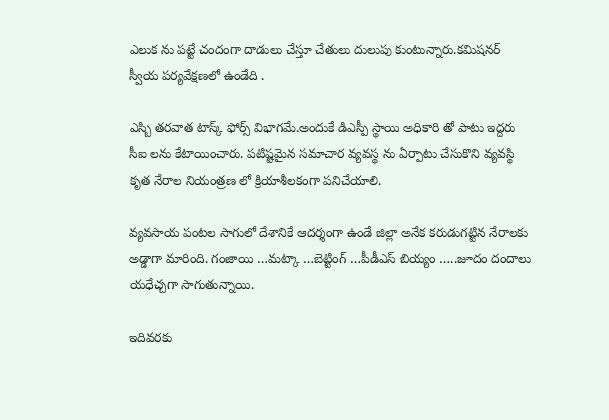ఎలుక ను పట్టే చందంగా దాడులు చేస్తూ చేతులు దులుపు కుంటున్నారు.కమిషనర్ స్వీయ పర్యవేక్షణలో ఉండేది .

ఎస్బి తరవాత టాస్క్ ఫోర్స్ విభాగమే.అందుకే డిఎస్పీ స్థాయి అధికారి తో పాటు ఇద్దరు సీఐ లను కేటాయించారు. పటిష్టమైన సమాచార వ్యవస్థ ను ఏర్పాటు చేసుకొని వ్యవస్థి కృత నేరాల నియంత్రణ లో క్రియాశీలకంగా పనిచేయాలి.

వ్యవసాయ పంటల సాగులో దేశానికే ఆదర్శంగా ఉండే జిల్లా అనేక కరుడుగట్టిన నేరాలకు అడ్డాగా మారింది. గంజాయి …మట్కా …బెట్టింగ్ …పీడీఎస్ బియ్యం …..జూదం దందాలు యధేచ్చగా సాగుతున్నాయి.

ఇదివరకు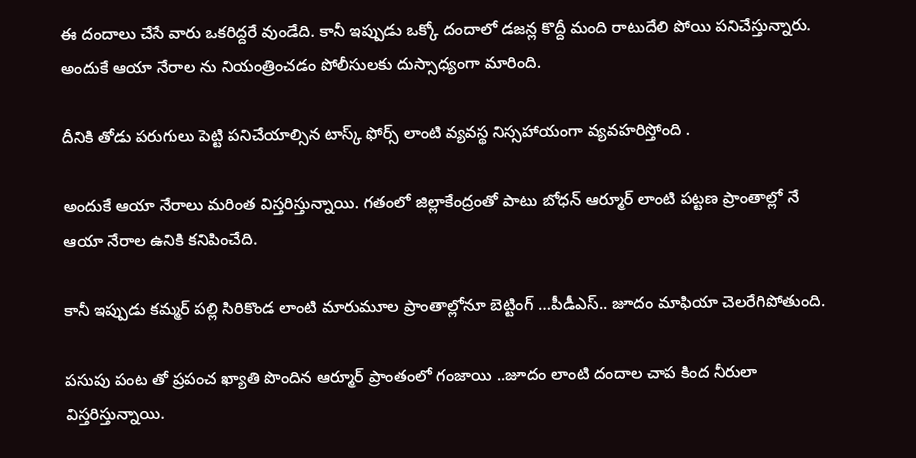ఈ దందాలు చేసే వారు ఒకరిద్దరే వుండేది. కానీ ఇప్పుడు ఒక్కో దందాలో డజన్ల కొద్దీ మంది రాటుదేలి పోయి పనిచేస్తున్నారు. అందుకే ఆయా నేరాల ను నియంత్రించడం పోలీసులకు దుస్సాధ్యంగా మారింది.

దీనికి తోడు పరుగులు పెట్టి పనిచేయాల్సిన టాస్క్ ఫోర్స్ లాంటి వ్యవస్థ నిస్సహాయంగా వ్యవహరిస్తోంది .

అందుకే ఆయా నేరాలు మరింత విస్తరిస్తున్నాయి. గతంలో జిల్లాకేంద్రంతో పాటు బోధన్ ఆర్మూర్ లాంటి పట్టణ ప్రాంతాల్లో నే ఆయా నేరాల ఉనికి కనిపించేది.

కానీ ఇప్పుడు కమ్మర్ పల్లి సిరికొండ లాంటి మారుమూల ప్రాంతాల్లోనూ బెట్టింగ్ …పీడీఎస్.. జూదం మాఫియా చెలరేగిపోతుంది.

పసుపు పంట తో ప్రపంచ ఖ్యాతి పొందిన ఆర్మూర్ ప్రాంతంలో గంజాయి ..జూదం లాంటి దందాల చాప కింద నీరులా విస్తరిస్తున్నాయి.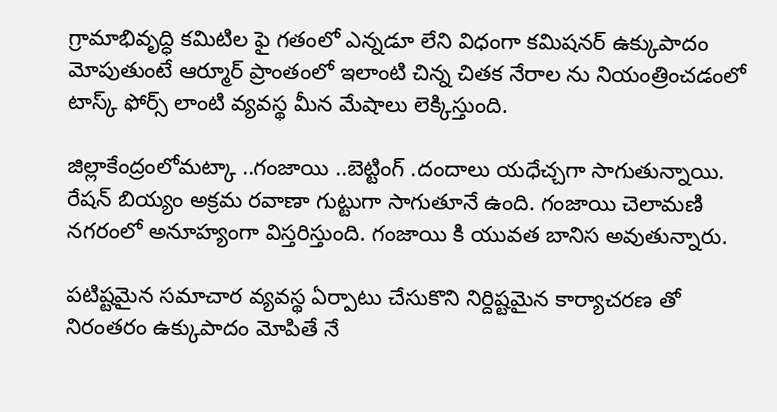గ్రామాభివృద్ధి కమిటిల ఫై గతంలో ఎన్నడూ లేని విధంగా కమిషనర్ ఉక్కుపాదం మోపుతుంటే ఆర్మూర్ ప్రాంతంలో ఇలాంటి చిన్న చితక నేరాల ను నియంత్రించడంలో టాస్క్ ఫోర్స్ లాంటి వ్యవస్థ మీన మేషాలు లెక్కిస్తుంది.

జిల్లాకేంద్రంలోమట్కా ..గంజాయి ..బెట్టింగ్ .దందాలు యధేచ్చగా సాగుతున్నాయి. రేషన్ బియ్యం అక్రమ రవాణా గుట్టుగా సాగుతూనే ఉంది. గంజాయి చెలామణి నగరంలో అనూహ్యంగా విస్తరిస్తుంది. గంజాయి కి యువత బానిస అవుతున్నారు.

పటిష్టమైన సమాచార వ్యవస్థ ఏర్పాటు చేసుకొని నిర్దిష్టమైన కార్యాచరణ తో నిరంతరం ఉక్కుపాదం మోపితే నే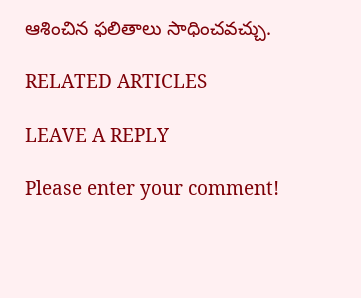ఆశించిన ఫలితాలు సాధించవచ్చు.

RELATED ARTICLES

LEAVE A REPLY

Please enter your comment!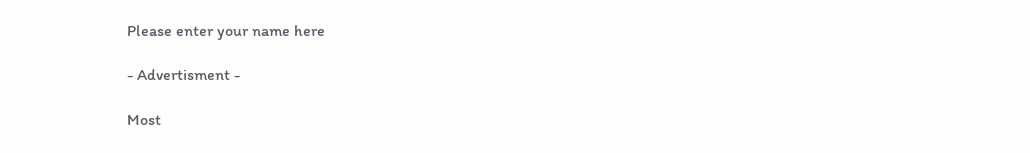Please enter your name here

- Advertisment -

Most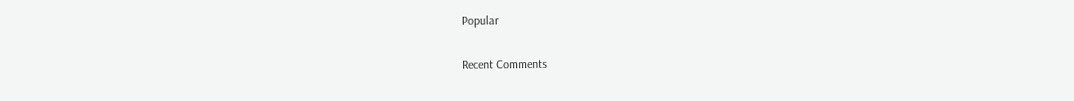Popular

Recent Comments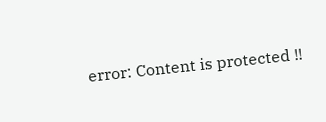error: Content is protected !!